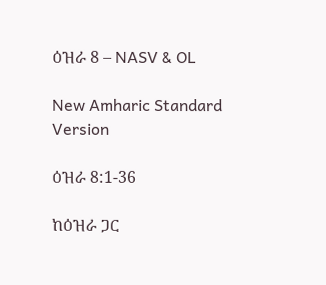ዕዝራ 8 – NASV & OL

New Amharic Standard Version

ዕዝራ 8:1-36

ከዕዝራ ጋር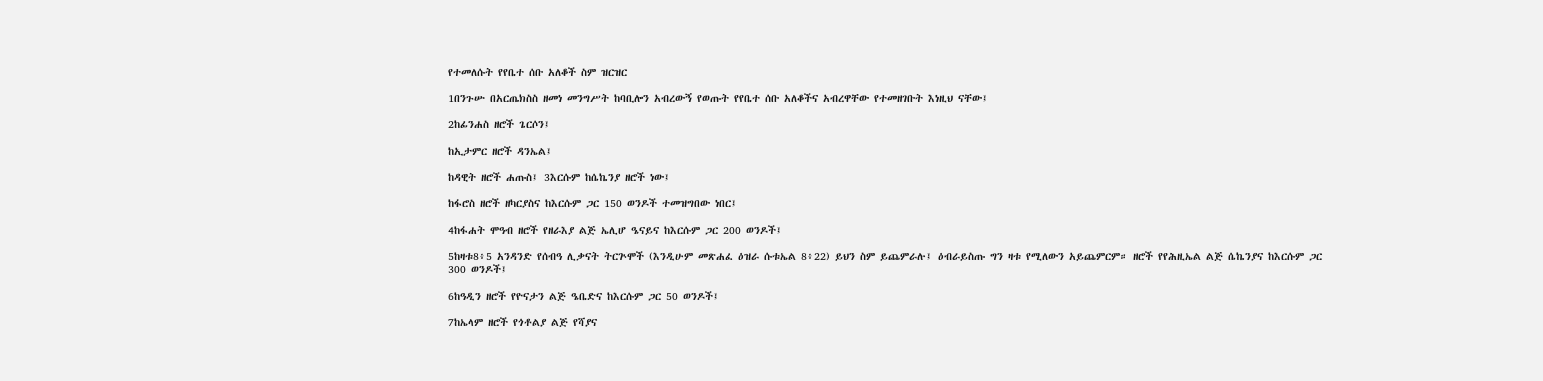የተመለሱት የየቤተ ሰቡ አለቆች ስም ዝርዝር

1በንጉሡ በአርጤክስስ ዘመነ መንግሥት ከባቢሎን አብረውኝ የወጡት የየቤተ ሰቡ አለቆችና አብረዋቸው የተመዘገቡት እነዚህ ናቸው፤

2ከፊንሐስ ዘሮች ጌርሶን፤

ከኢታምር ዘሮች ዳንኤል፤

ከዳዊት ዘሮች ሐጡስ፤ 3እርሱም ከሴኬንያ ዘሮች ነው፤

ከፋሮስ ዘሮች ዘካርያስና ከእርሱም ጋር 150 ወንዶች ተመዝግበው ነበር፤

4ከፋሐት ሞዓብ ዘሮች የዘራእያ ልጅ ኤሊሆ ዔናይና ከእርሱም ጋር 200 ወንዶች፤

5ከዛቱ8፥5 አንዳንድ የሰብዓ ሊቃናት ትርጕሞች (እንዲሁም መጽሐፈ ዕዝራ ሱቱኤል 8፥22) ይህን ስም ይጨምራሉ፤ ዕብራይስጡ ግን ዛቱ የሚለውን አይጨምርም። ዘሮች የየሕዚኤል ልጅ ሴኬንያና ከእርሱም ጋር 300 ወንዶች፤

6ከዓዲን ዘሮች የዮናታን ልጅ ዔቤድና ከእርሱም ጋር 50 ወንዶች፤

7ከኤላም ዘሮች የጎቶልያ ልጅ የሻያና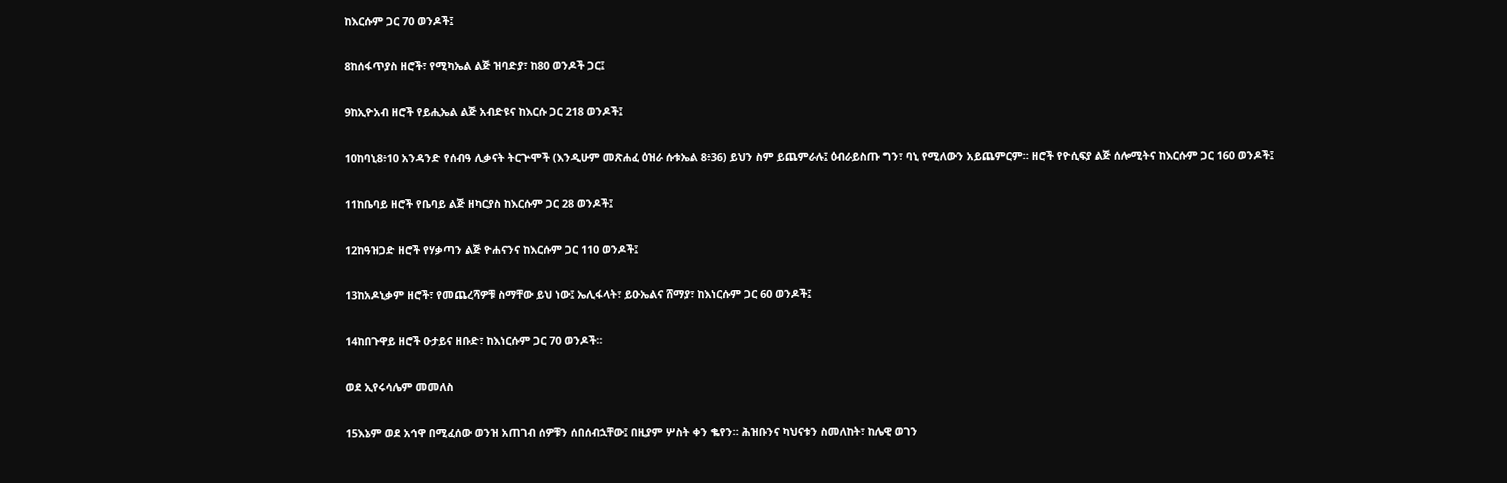ከእርሱም ጋር 70 ወንዶች፤

8ከሰፋጥያስ ዘሮች፣ የሚካኤል ልጅ ዝባድያ፣ ከ80 ወንዶች ጋር፤

9ከኢዮአብ ዘሮች የይሒኤል ልጅ አብድዩና ከእርሱ ጋር 218 ወንዶች፤

10ከባኒ8፥10 አንዳንድ የሰብዓ ሊቃናት ትርጕሞች (እንዲሁም መጽሐፈ ዕዝራ ሱቱኤል 8፥36) ይህን ስም ይጨምራሉ፤ ዕብራይስጡ ግን፣ ባኒ የሚለውን አይጨምርም። ዘሮች የዮሲፍያ ልጅ ሰሎሚትና ከእርሱም ጋር 160 ወንዶች፤

11ከቤባይ ዘሮች የቤባይ ልጅ ዘካርያስ ከእርሱም ጋር 28 ወንዶች፤

12ከዓዝጋድ ዘሮች የሃቃጣን ልጅ ዮሐናንና ከእርሱም ጋር 110 ወንዶች፤

13ከአዶኒቃም ዘሮች፣ የመጨረሻዎቹ ስማቸው ይህ ነው፤ ኤሊፋላት፣ ይዑኤልና ሸማያ፣ ከእነርሱም ጋር 60 ወንዶች፤

14ከበጉዋይ ዘሮች ዑታይና ዘቡድ፣ ከእነርሱም ጋር 70 ወንዶች።

ወደ ኢየሩሳሌም መመለስ

15እኔም ወደ አኅዋ በሚፈሰው ወንዝ አጠገብ ሰዎቹን ሰበሰብኋቸው፤ በዚያም ሦስት ቀን ቈየን። ሕዝቡንና ካህናቱን ስመለከት፣ ከሌዊ ወገን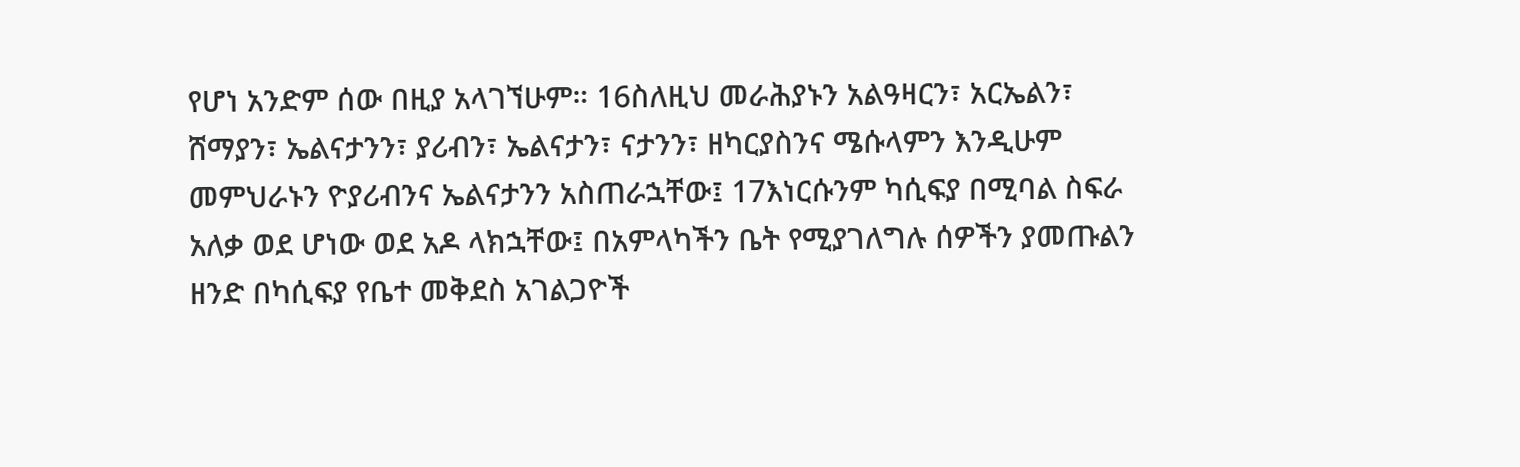የሆነ አንድም ሰው በዚያ አላገኘሁም። 16ስለዚህ መራሕያኑን አልዓዛርን፣ አርኤልን፣ ሸማያን፣ ኤልናታንን፣ ያሪብን፣ ኤልናታን፣ ናታንን፣ ዘካርያስንና ሜሱላምን እንዲሁም መምህራኑን ዮያሪብንና ኤልናታንን አስጠራኋቸው፤ 17እነርሱንም ካሲፍያ በሚባል ስፍራ አለቃ ወደ ሆነው ወደ አዶ ላክኋቸው፤ በአምላካችን ቤት የሚያገለግሉ ሰዎችን ያመጡልን ዘንድ በካሲፍያ የቤተ መቅደስ አገልጋዮች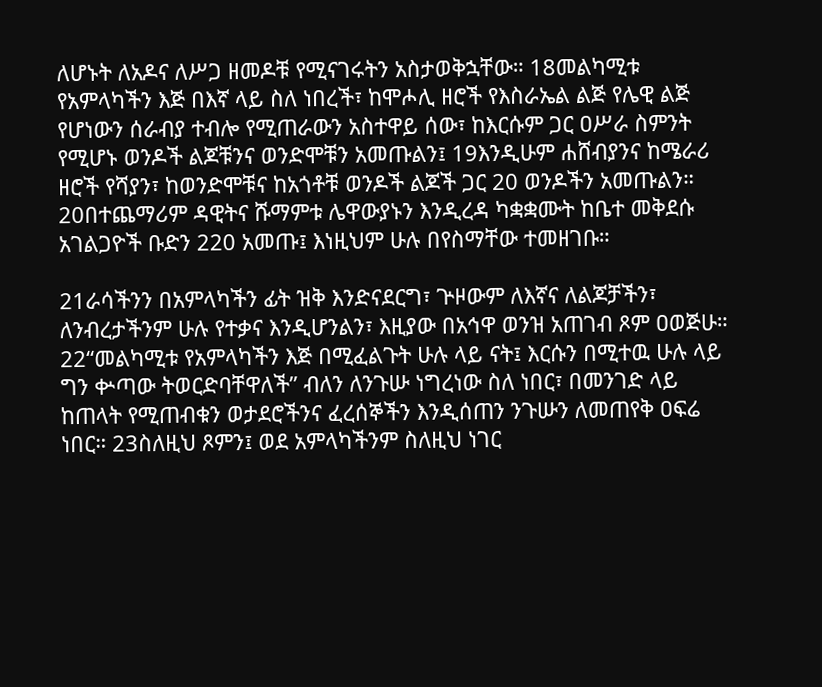ለሆኑት ለአዶና ለሥጋ ዘመዶቹ የሚናገሩትን አስታወቅኋቸው። 18መልካሚቱ የአምላካችን እጅ በእኛ ላይ ስለ ነበረች፣ ከሞሖሊ ዘሮች የእስራኤል ልጅ የሌዊ ልጅ የሆነውን ሰራብያ ተብሎ የሚጠራውን አስተዋይ ሰው፣ ከእርሱም ጋር ዐሥራ ስምንት የሚሆኑ ወንዶች ልጆቹንና ወንድሞቹን አመጡልን፤ 19እንዲሁም ሐሸብያንና ከሜራሪ ዘሮች የሻያን፣ ከወንድሞቹና ከአጎቶቹ ወንዶች ልጆች ጋር 20 ወንዶችን አመጡልን። 20በተጨማሪም ዳዊትና ሹማምቱ ሌዋውያኑን እንዲረዳ ካቋቋሙት ከቤተ መቅደሱ አገልጋዮች ቡድን 220 አመጡ፤ እነዚህም ሁሉ በየስማቸው ተመዘገቡ።

21ራሳችንን በአምላካችን ፊት ዝቅ እንድናደርግ፣ ጕዞውም ለእኛና ለልጆቻችን፣ ለንብረታችንም ሁሉ የተቃና እንዲሆንልን፣ እዚያው በአኅዋ ወንዝ አጠገብ ጾም ዐወጅሁ። 22“መልካሚቱ የአምላካችን እጅ በሚፈልጉት ሁሉ ላይ ናት፤ እርሱን በሚተዉ ሁሉ ላይ ግን ቍጣው ትወርድባቸዋለች” ብለን ለንጉሡ ነግረነው ስለ ነበር፣ በመንገድ ላይ ከጠላት የሚጠብቁን ወታደሮችንና ፈረሰኞችን እንዲሰጠን ንጉሡን ለመጠየቅ ዐፍሬ ነበር። 23ስለዚህ ጾምን፤ ወደ አምላካችንም ስለዚህ ነገር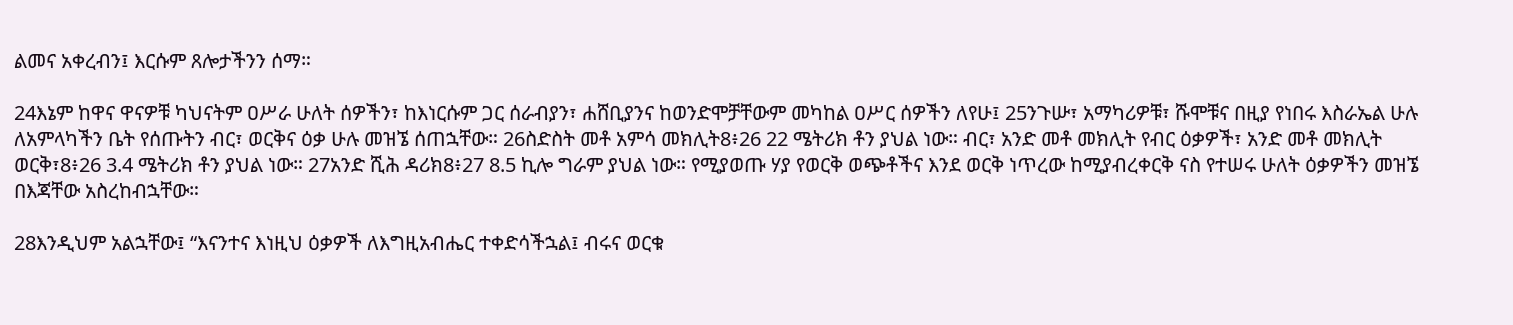ልመና አቀረብን፤ እርሱም ጸሎታችንን ሰማ።

24እኔም ከዋና ዋናዎቹ ካህናትም ዐሥራ ሁለት ሰዎችን፣ ከእነርሱም ጋር ሰራብያን፣ ሐሸቢያንና ከወንድሞቻቸውም መካከል ዐሥር ሰዎችን ለየሁ፤ 25ንጉሡ፣ አማካሪዎቹ፣ ሹሞቹና በዚያ የነበሩ እስራኤል ሁሉ ለአምላካችን ቤት የሰጡትን ብር፣ ወርቅና ዕቃ ሁሉ መዝኜ ሰጠኋቸው። 26ስድስት መቶ አምሳ መክሊት8፥26 22 ሜትሪክ ቶን ያህል ነው። ብር፣ አንድ መቶ መክሊት የብር ዕቃዎች፣ አንድ መቶ መክሊት ወርቅ፣8፥26 3.4 ሜትሪክ ቶን ያህል ነው። 27አንድ ሺሕ ዳሪክ8፥27 8.5 ኪሎ ግራም ያህል ነው። የሚያወጡ ሃያ የወርቅ ወጭቶችና እንደ ወርቅ ነጥረው ከሚያብረቀርቅ ናስ የተሠሩ ሁለት ዕቃዎችን መዝኜ በእጃቸው አስረከብኋቸው።

28እንዲህም አልኋቸው፤ “እናንተና እነዚህ ዕቃዎች ለእግዚአብሔር ተቀድሳችኋል፤ ብሩና ወርቁ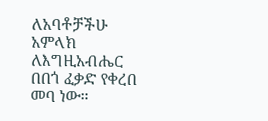ለአባቶቻችሁ አምላክ ለእግዚአብሔር በበጎ ፈቃድ የቀረበ መባ ነው።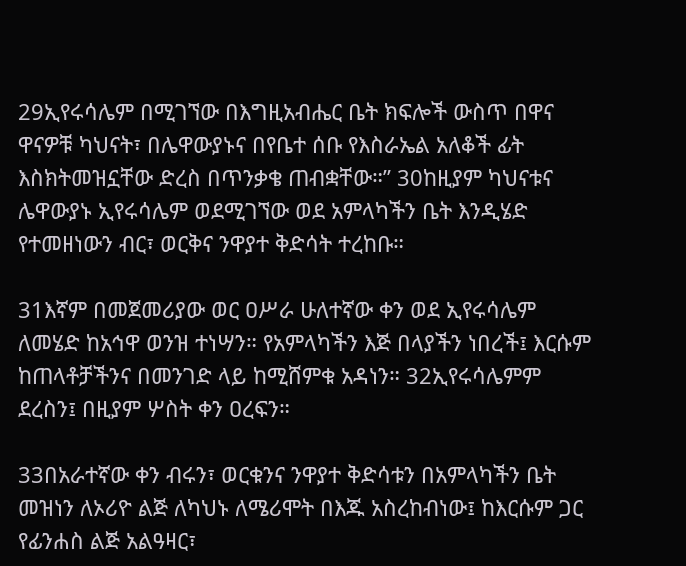29ኢየሩሳሌም በሚገኘው በእግዚአብሔር ቤት ክፍሎች ውስጥ በዋና ዋናዎቹ ካህናት፣ በሌዋውያኑና በየቤተ ሰቡ የእስራኤል አለቆች ፊት እስክትመዝኗቸው ድረስ በጥንቃቄ ጠብቋቸው።” 30ከዚያም ካህናቱና ሌዋውያኑ ኢየሩሳሌም ወደሚገኘው ወደ አምላካችን ቤት እንዲሄድ የተመዘነውን ብር፣ ወርቅና ንዋያተ ቅድሳት ተረከቡ።

31እኛም በመጀመሪያው ወር ዐሥራ ሁለተኛው ቀን ወደ ኢየሩሳሌም ለመሄድ ከአኅዋ ወንዝ ተነሣን። የአምላካችን እጅ በላያችን ነበረች፤ እርሱም ከጠላቶቻችንና በመንገድ ላይ ከሚሸምቁ አዳነን። 32ኢየሩሳሌምም ደረስን፤ በዚያም ሦስት ቀን ዐረፍን።

33በአራተኛው ቀን ብሩን፣ ወርቁንና ንዋያተ ቅድሳቱን በአምላካችን ቤት መዝነን ለኦሪዮ ልጅ ለካህኑ ለሜሪሞት በእጁ አስረከብነው፤ ከእርሱም ጋር የፊንሐስ ልጅ አልዓዛር፣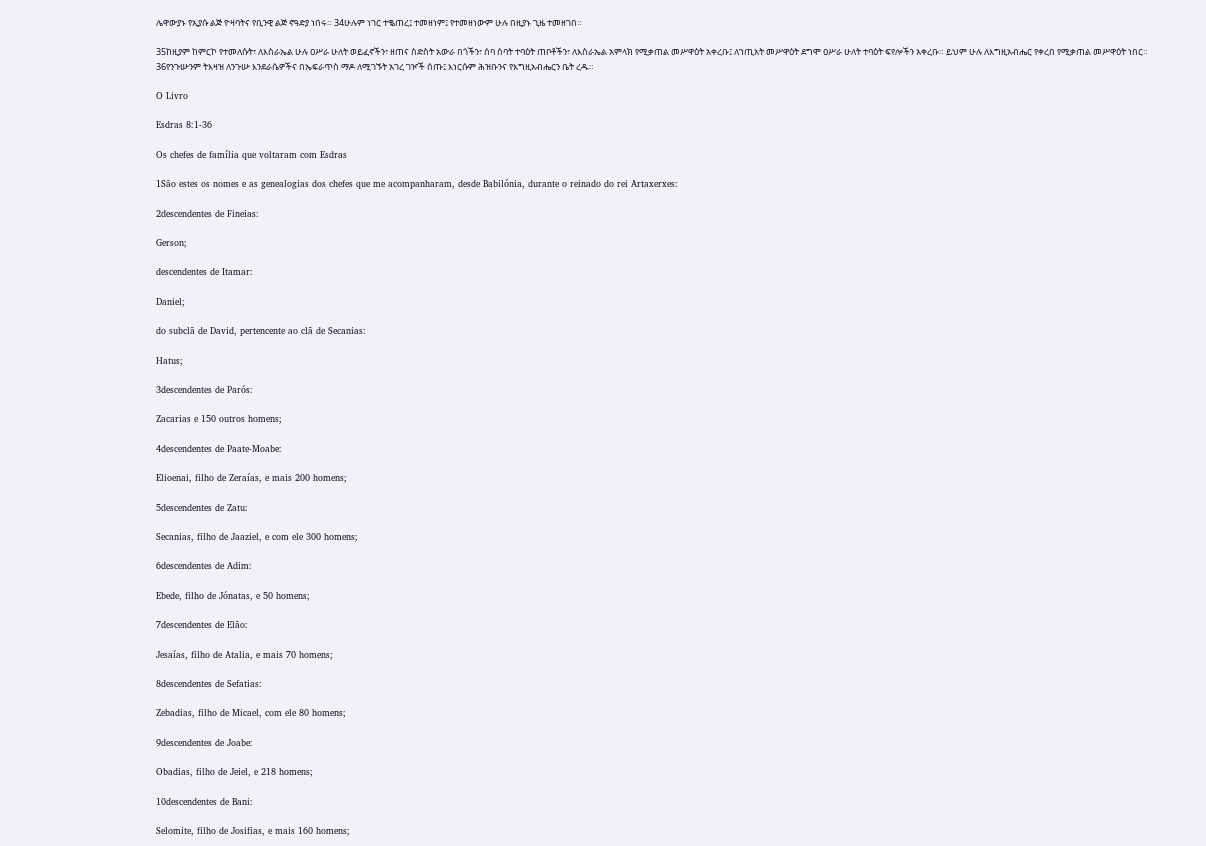ሌዋውያኑ የኢያሱ ልጅ ዮዛባትና የቢንዊ ልጅ ኖዓድያ ነበሩ። 34ሁሉም ነገር ተቈጠረ፤ ተመዘነም፤ የተመዘነውም ሁሉ በዚያኑ ጊዜ ተመዘገበ።

35ከዚያም ከምርኮ የተመለሱት፣ ለእስራኤል ሁሉ ዐሥራ ሁለት ወይፈኖችን፣ ዘጠና ስድስት አውራ በጎችን፣ ሰባ ሰባት ተባዕት ጠቦቶችን፣ ለእስራኤል አምላክ የሚቃጠል መሥዋዕት አቀረቡ፤ ለኀጢአት መሥዋዕት ደግሞ ዐሥራ ሁለት ተባዕት ፍየሎችን አቀረቡ። ይህም ሁሉ ለእግዚአብሔር የቀረበ የሚቃጠል መሥዋዕት ነበር። 36የንጉሡንም ትእዛዝ ለንጉሡ እንደራሴዎችና በኤፍራጥስ ማዶ ለሚገኙት አገረ ገዦች ሰጡ፤ እነርሱም ሕዝቡንና የእግዚአብሔርን ቤት ረዱ።

O Livro

Esdras 8:1-36

Os chefes de família que voltaram com Esdras

1São estes os nomes e as genealogias dos chefes que me acompanharam, desde Babilónia, durante o reinado do rei Artaxerxes:

2descendentes de Fineias:

Gerson;

descendentes de Itamar:

Daniel;

do subclã de David, pertencente ao clã de Secanias:

Hatus;

3descendentes de Parós:

Zacarias e 150 outros homens;

4descendentes de Paate-Moabe:

Elioenai, filho de Zeraías, e mais 200 homens;

5descendentes de Zatu:

Secanias, filho de Jaaziel, e com ele 300 homens;

6descendentes de Adim:

Ebede, filho de Jónatas, e 50 homens;

7descendentes de Elão:

Jesaías, filho de Atalia, e mais 70 homens;

8descendentes de Sefatias:

Zebadias, filho de Micael, com ele 80 homens;

9descendentes de Joabe:

Obadias, filho de Jeiel, e 218 homens;

10descendentes de Bani:

Selomite, filho de Josifias, e mais 160 homens;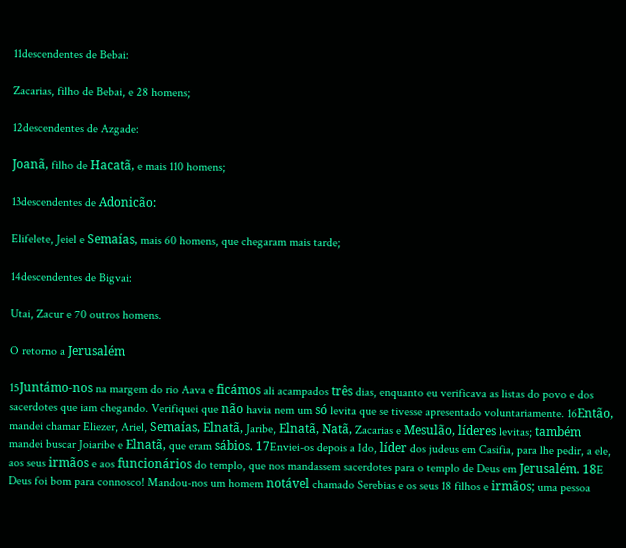11descendentes de Bebai:

Zacarias, filho de Bebai, e 28 homens;

12descendentes de Azgade:

Joanã, filho de Hacatã, e mais 110 homens;

13descendentes de Adonicão:

Elifelete, Jeiel e Semaías, mais 60 homens, que chegaram mais tarde;

14descendentes de Bigvai:

Utai, Zacur e 70 outros homens.

O retorno a Jerusalém

15Juntámo-nos na margem do rio Aava e ficámos ali acampados três dias, enquanto eu verificava as listas do povo e dos sacerdotes que iam chegando. Verifiquei que não havia nem um só levita que se tivesse apresentado voluntariamente. 16Então, mandei chamar Eliezer, Ariel, Semaías, Elnatã, Jaribe, Elnatã, Natã, Zacarias e Mesulão, líderes levitas; também mandei buscar Joiaribe e Elnatã, que eram sábios. 17Enviei-os depois a Ido, líder dos judeus em Casifia, para lhe pedir, a ele, aos seus irmãos e aos funcionários do templo, que nos mandassem sacerdotes para o templo de Deus em Jerusalém. 18E Deus foi bom para connosco! Mandou-nos um homem notável chamado Serebias e os seus 18 filhos e irmãos; uma pessoa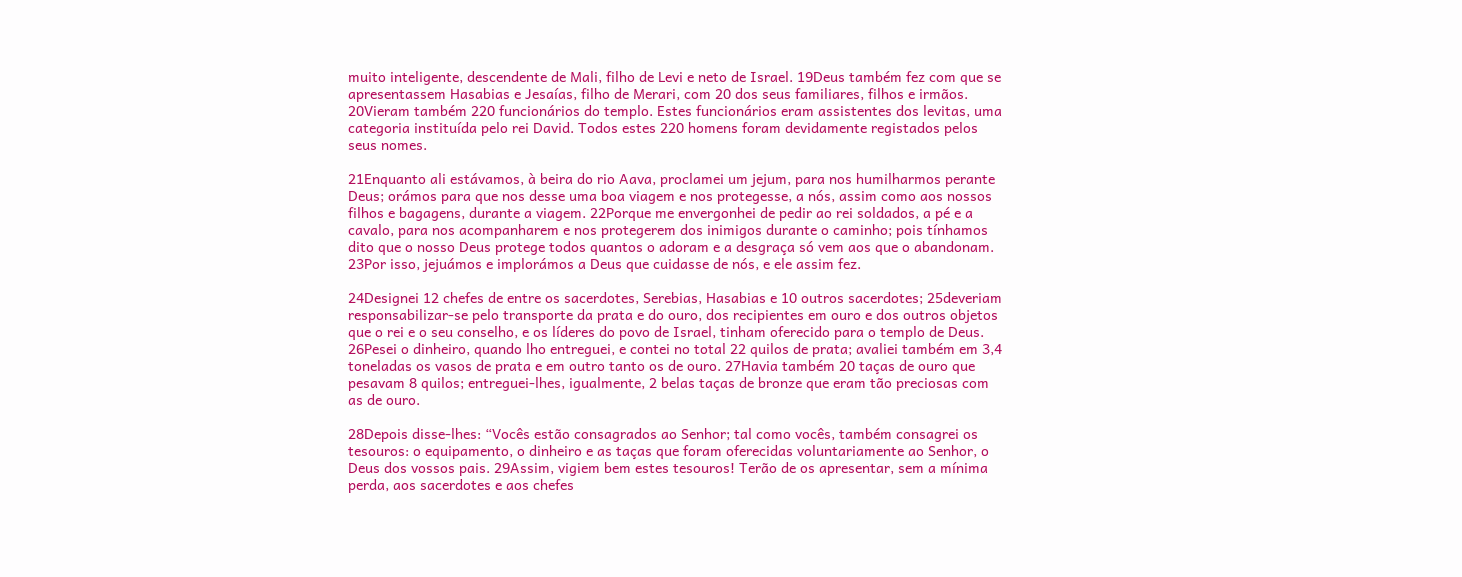muito inteligente, descendente de Mali, filho de Levi e neto de Israel. 19Deus também fez com que se apresentassem Hasabias e Jesaías, filho de Merari, com 20 dos seus familiares, filhos e irmãos. 20Vieram também 220 funcionários do templo. Estes funcionários eram assistentes dos levitas, uma categoria instituída pelo rei David. Todos estes 220 homens foram devidamente registados pelos seus nomes.

21Enquanto ali estávamos, à beira do rio Aava, proclamei um jejum, para nos humilharmos perante Deus; orámos para que nos desse uma boa viagem e nos protegesse, a nós, assim como aos nossos filhos e bagagens, durante a viagem. 22Porque me envergonhei de pedir ao rei soldados, a pé e a cavalo, para nos acompanharem e nos protegerem dos inimigos durante o caminho; pois tínhamos dito que o nosso Deus protege todos quantos o adoram e a desgraça só vem aos que o abandonam. 23Por isso, jejuámos e implorámos a Deus que cuidasse de nós, e ele assim fez.

24Designei 12 chefes de entre os sacerdotes, Serebias, Hasabias e 10 outros sacerdotes; 25deveriam responsabilizar-se pelo transporte da prata e do ouro, dos recipientes em ouro e dos outros objetos que o rei e o seu conselho, e os líderes do povo de Israel, tinham oferecido para o templo de Deus. 26Pesei o dinheiro, quando lho entreguei, e contei no total 22 quilos de prata; avaliei também em 3,4 toneladas os vasos de prata e em outro tanto os de ouro. 27Havia também 20 taças de ouro que pesavam 8 quilos; entreguei-lhes, igualmente, 2 belas taças de bronze que eram tão preciosas com as de ouro.

28Depois disse-lhes: “Vocês estão consagrados ao Senhor; tal como vocês, também consagrei os tesouros: o equipamento, o dinheiro e as taças que foram oferecidas voluntariamente ao Senhor, o Deus dos vossos pais. 29Assim, vigiem bem estes tesouros! Terão de os apresentar, sem a mínima perda, aos sacerdotes e aos chefes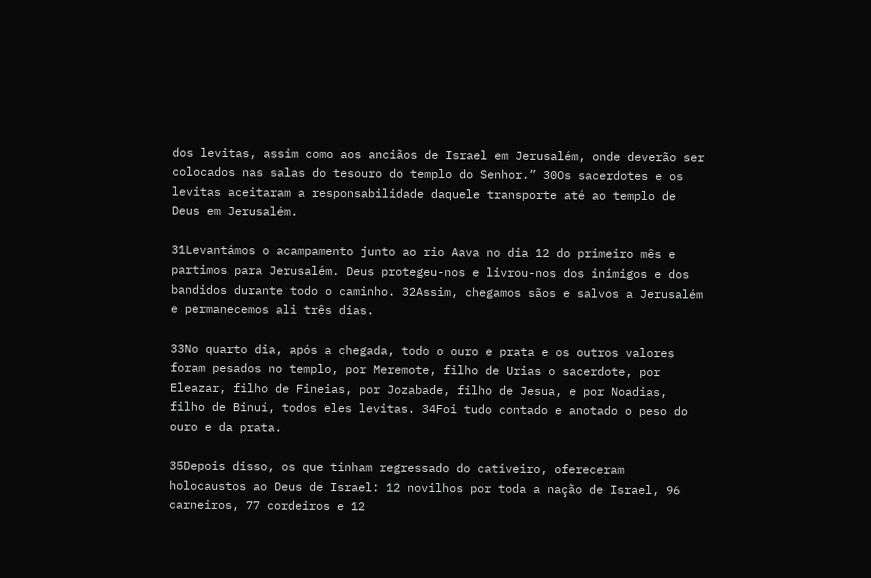dos levitas, assim como aos anciãos de Israel em Jerusalém, onde deverão ser colocados nas salas do tesouro do templo do Senhor.” 30Os sacerdotes e os levitas aceitaram a responsabilidade daquele transporte até ao templo de Deus em Jerusalém.

31Levantámos o acampamento junto ao rio Aava no dia 12 do primeiro mês e partimos para Jerusalém. Deus protegeu-nos e livrou-nos dos inimigos e dos bandidos durante todo o caminho. 32Assim, chegamos sãos e salvos a Jerusalém e permanecemos ali três dias.

33No quarto dia, após a chegada, todo o ouro e prata e os outros valores foram pesados no templo, por Meremote, filho de Urias o sacerdote, por Eleazar, filho de Fineias, por Jozabade, filho de Jesua, e por Noadias, filho de Binuí, todos eles levitas. 34Foi tudo contado e anotado o peso do ouro e da prata.

35Depois disso, os que tinham regressado do cativeiro, ofereceram holocaustos ao Deus de Israel: 12 novilhos por toda a nação de Israel, 96 carneiros, 77 cordeiros e 12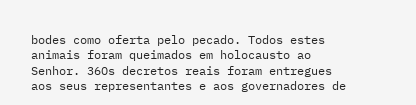bodes como oferta pelo pecado. Todos estes animais foram queimados em holocausto ao Senhor. 36Os decretos reais foram entregues aos seus representantes e aos governadores de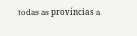todas as províncias a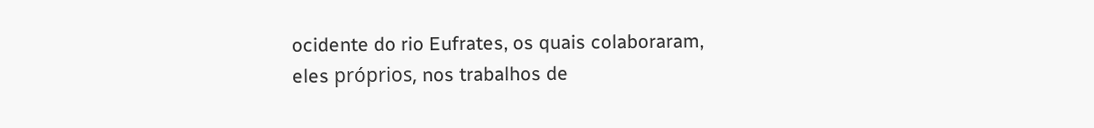ocidente do rio Eufrates, os quais colaboraram, eles próprios, nos trabalhos de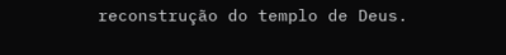reconstrução do templo de Deus.